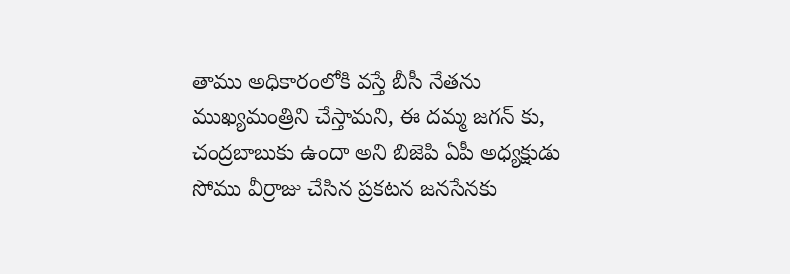తాము అధికారంలోకి వస్తే బీసీ నేతను ముఖ్యమంత్రిని చేస్తామని, ఈ దమ్మ జగన్ కు, చంద్రబాబుకు ఉందా అని బిజెపి ఏపీ అధ్యక్షుడు సోము వీర్రాజు చేసిన ప్రకటన జనసేనకు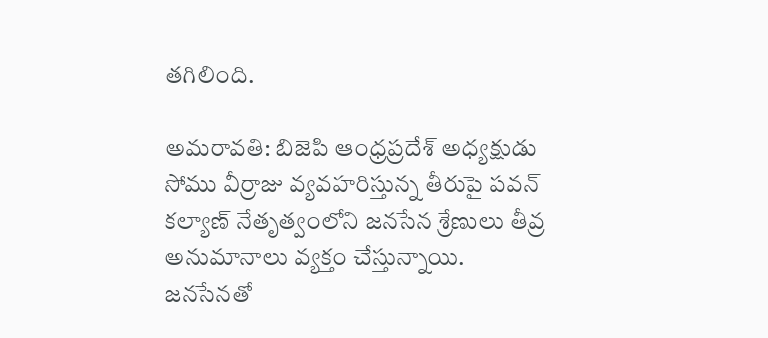తగిలింది.

అమరావతి: బిజెపి ఆంధ్రప్రదేశ్ అధ్యక్షుడు సోము వీర్రాజు వ్యవహరిస్తున్న తీరుపై పవన్ కల్యాణ్ నేతృత్వంలోని జనసేన శ్రేణులు తీవ్ర అనుమానాలు వ్యక్తం చేస్తున్నాయి. జనసేనతో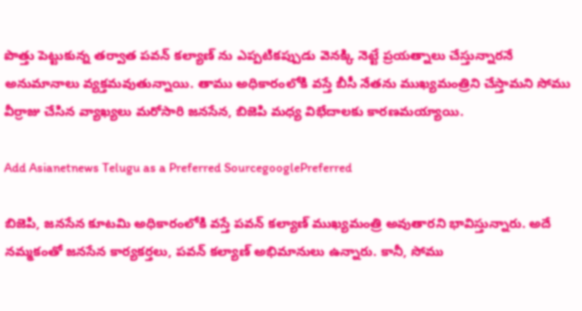పొత్తు పెట్టుకున్న తర్వాత పవన్ కల్యాణ్ ను ఎప్పటికప్పుడు వెనక్కి నెట్టే ప్రయత్నాలు చేస్తున్నారనే అనుమానాలు వ్యక్తమవుతున్నాయి. తాము అధికారంలోకి వస్తే బీసీ నేతను ముఖ్యమంత్రిని చేస్తామని సోము వీర్రాజు చేసిన వ్యాఖ్యలు మరోసారి జనసేన, బిజెపి మధ్య విభేదాలకు కారణమయ్యాయి.

Add Asianetnews Telugu as a Preferred SourcegooglePreferred

బిజెపి, జనసేన కూటమి అధికారంలోకి వస్తే పవన్ కల్యాణ్ ముఖ్యమంత్రి అవుతారని భావిస్తున్నారు. అదే నమ్మకంతో జనసేన కార్యకర్తలు, పవన్ కల్యాణ్ అభిమానులు ఉన్నారు. కానీ, సోము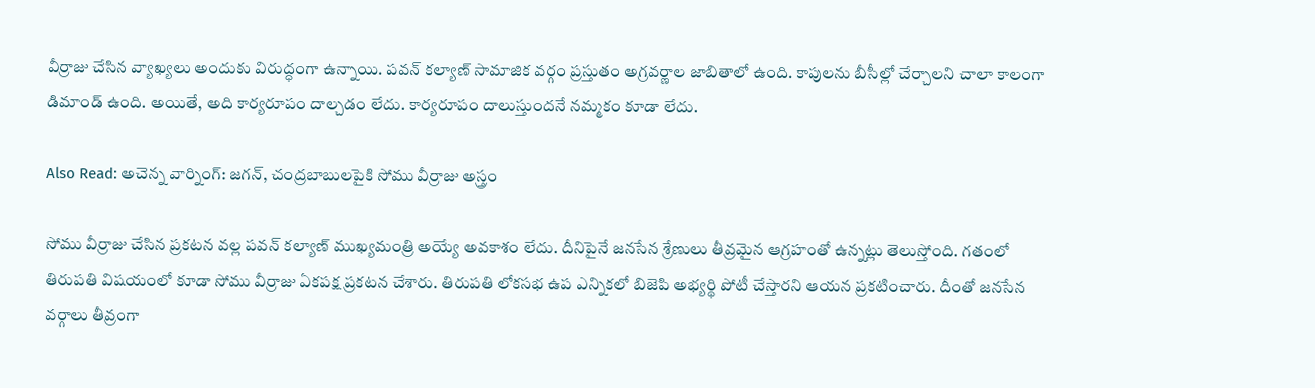వీర్రాజు చేసిన వ్యాఖ్యలు అందుకు విరుద్ధంగా ఉన్నాయి. పవన్ కల్యాణ్ సామాజిక వర్గం ప్రస్తుతం అగ్రవర్ణాల జాబితాలో ఉంది. కాపులను బీసీల్లో చేర్చాలని చాలా కాలంగా డిమాండ్ ఉంది. అయితే, అది కార్యరూపం దాల్చడం లేదు. కార్యరూపం దాలుస్తుందనే నమ్మకం కూడా లేదు.

Also Read: అచెన్న వార్నింగ్: జగన్, చంద్రబాబులపైకి సోము వీర్రాజు అస్త్రం

సోము వీర్రాజు చేసిన ప్రకటన వల్ల పవన్ కల్యాణ్ ముఖ్యమంత్రి అయ్యే అవకాశం లేదు. దీనిపైనే జనసేన శ్రేణులు తీవ్రమైన ఆగ్రహంతో ఉన్నట్లు తెలుస్తోంది. గతంలో తిరుపతి విషయంలో కూడా సోము వీర్రాజు ఏకపక్ష ప్రకటన చేశారు. తిరుపతి లోకసభ ఉప ఎన్నికలో బిజెపి అభ్యర్థి పోటీ చేస్తారని ఆయన ప్రకటించారు. దీంతో జనసేన వర్గాలు తీవ్రంగా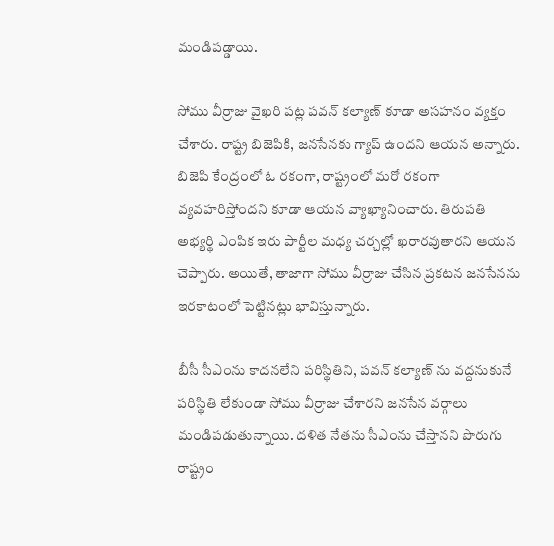మండిపడ్డాయి.

సోము వీర్రాజు వైఖరి పట్ల పవన్ కల్యాణ్ కూడా అసహనం వ్యక్తం చేశారు. రాష్ట్ర బిజెపికి, జనసేనకు గ్యాప్ ఉందని ఆయన అన్నారు. బిజెపి కేంద్రంలో ఓ రకంగా, రాష్ట్రంలో మరో రకంగా వ్యవహరిస్తోందని కూడా ఆయన వ్యాఖ్యానించారు. తిరుపతి అభ్యర్థి ఎంపిక ఇరు పార్టీల మధ్య చర్చల్లో ఖరారవుతారని ఆయన చెప్పారు. అయితే, తాజాగా సోము వీర్రాజు చేసిన ప్రకటన జనసేనను ఇరకాటంలో పెట్టినట్లు భావిస్తున్నారు.

బీసీ సీఎంను కాదనలేని పరిస్థితిని, పవన్ కల్యాణ్ ను వద్దనుకునే పరిస్థితి లేకుండా సోము వీర్రాజు చేశారని జనసేన వర్గాలు మండిపడుతున్నాయి. దళిత నేతను సీఎంను చేస్తానని పొరుగు రాష్ట్రం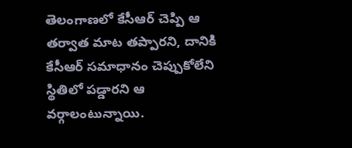తెలంగాణలో కేసీఆర్ చెప్పి ఆ తర్వాత మాట తప్పారని, దానికి కేసీఆర్ సమాధానం చెప్పుకోలేని స్థితిలో పడ్డారని ఆ వర్గాలంటున్నాయి.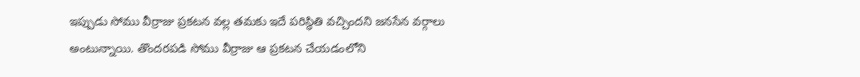ఇప్పుడు సోము వీర్రాజు ప్రకటన వల్ల తమకు ఇదే పరిస్థితి వచ్చిందని జనసేన వర్గాలు అంటున్నాయి. తొందరపడి సోము వీర్రాజు ఆ ప్రకటన చేయడంలోని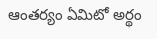ఆంతర్యం ఏమిటో అర్థం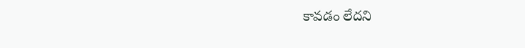కావడం లేదని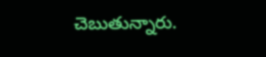చెబుతున్నారు.